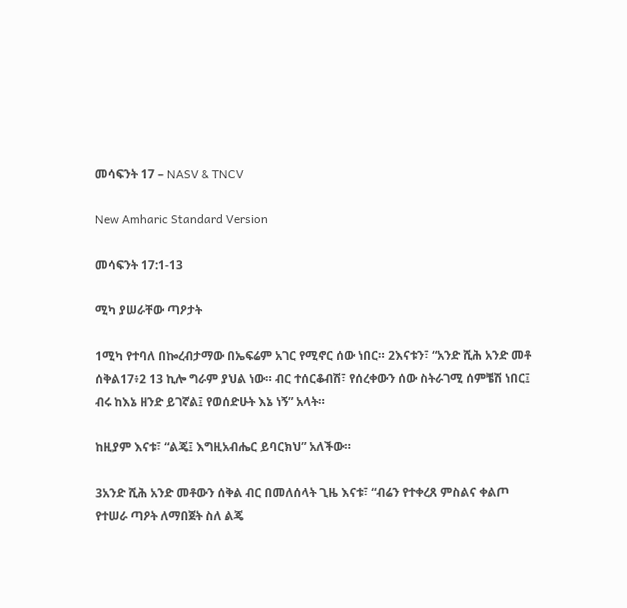መሳፍንት 17 – NASV & TNCV

New Amharic Standard Version

መሳፍንት 17:1-13

ሚካ ያሠራቸው ጣዖታት

1ሚካ የተባለ በኰረብታማው በኤፍሬም አገር የሚኖር ሰው ነበር። 2እናቱን፣ “አንድ ሺሕ አንድ መቶ ሰቅል17፥2 13 ኪሎ ግራም ያህል ነው። ብር ተሰርቆብሽ፣ የሰረቀውን ሰው ስትራገሚ ሰምቼሽ ነበር፤ ብሩ ከእኔ ዘንድ ይገኛል፤ የወሰድሁት እኔ ነኝ” አላት።

ከዚያም እናቱ፣ “ልጄ፤ እግዚአብሔር ይባርክህ” አለችው።

3አንድ ሺሕ አንድ መቶውን ሰቅል ብር በመለሰላት ጊዜ እናቱ፣ “ብሬን የተቀረጸ ምስልና ቀልጦ የተሠራ ጣዖት ለማበጀት ስለ ልጄ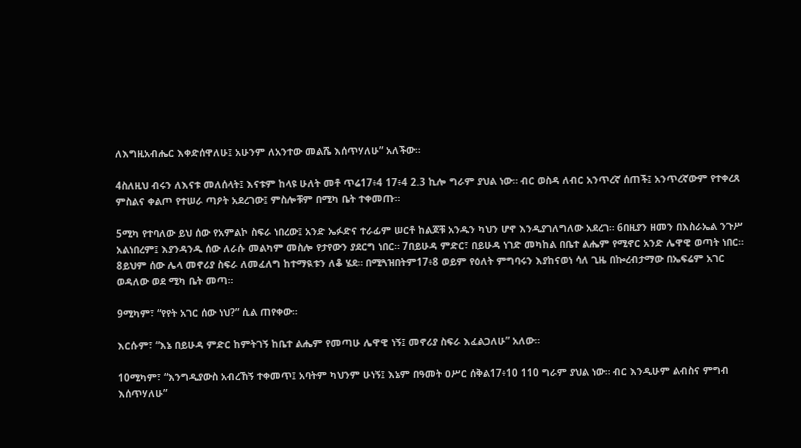ለእግዚአብሔር እቀድሰዋለሁ፤ አሁንም ለአንተው መልሼ እሰጥሃለሁ” አለችው።

4ስለዚህ ብሩን ለእናቱ መለሰላት፤ እናቱም ከላዩ ሁለት መቶ ጥሬ17፥4 17፥4 2.3 ኪሎ ግራም ያህል ነው። ብር ወስዳ ለብር አንጥረኛ ሰጠች፤ አንጥረኛውም የተቀረጸ ምስልና ቀልጦ የተሠራ ጣዖት አደረገው፤ ምስሎቹም በሚካ ቤት ተቀመጡ።

5ሚካ የተባለው ይህ ሰው የአምልኮ ስፍራ ነበረው፤ አንድ ኤፉድና ተራፊም ሠርቶ ከልጆቹ አንዱን ካህን ሆኖ እንዲያገለግለው አደረገ። 6በዚያን ዘመን በእስራኤል ንጉሥ አልነበረም፤ እያንዳንዱ ሰው ለራሱ መልካም መስሎ የታየውን ያደርግ ነበር። 7በይሁዳ ምድር፣ በይሁዳ ነገድ መካከል በቤተ ልሔም የሚኖር አንድ ሌዋዊ ወጣት ነበር። 8ይህም ሰው ሌላ መኖሪያ ስፍራ ለመፈለግ ከተማዪቱን ለቆ ሄደ። በሚጓዝበትም17፥8 ወይም የዕለት ምግባሩን እያከናወነ ሳለ ጊዜ በኰረብታማው በኤፍሬም አገር ወዳለው ወደ ሚካ ቤት መጣ።

9ሚካም፣ “የየት አገር ሰው ነህ?” ሲል ጠየቀው።

እርሱም፣ “እኔ በይሁዳ ምድር ከምትገኝ ከቤተ ልሔም የመጣሁ ሌዋዊ ነኝ፤ መኖሪያ ስፍራ እፈልጋለሁ” አለው።

10ሚካም፣ “እንግዲያውስ አብረኸኝ ተቀመጥ፤ አባትም ካህንም ሁነኝ፤ እኔም በዓመት ዐሥር ሰቅል17፥10 110 ግራም ያህል ነው። ብር እንዲሁም ልብስና ምግብ እሰጥሃለሁ”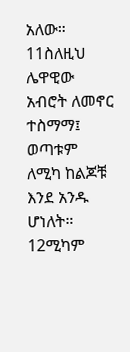አለው። 11ስለዚህ ሌዋዊው አብሮት ለመኖር ተስማማ፤ ወጣቱም ለሚካ ከልጆቹ እንደ አንዱ ሆነለት። 12ሚካም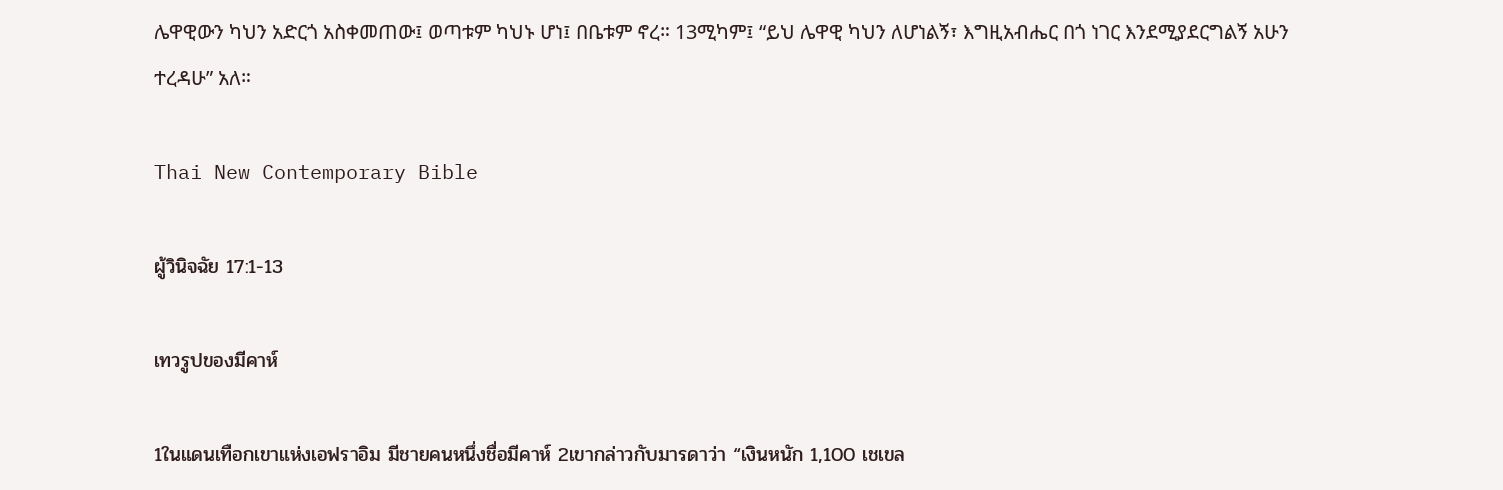ሌዋዊውን ካህን አድርጎ አስቀመጠው፤ ወጣቱም ካህኑ ሆነ፤ በቤቱም ኖረ። 13ሚካም፤ “ይህ ሌዋዊ ካህን ለሆነልኝ፣ እግዚአብሔር በጎ ነገር እንደሚያደርግልኝ አሁን ተረዳሁ” አለ።

Thai New Contemporary Bible

ผู้วินิจฉัย 17:1-13

เทวรูปของมีคาห์

1ในแดนเทือกเขาแห่งเอฟราอิม มีชายคนหนึ่งชื่อมีคาห์ 2เขากล่าวกับมารดาว่า “เงินหนัก 1,100 เชเขล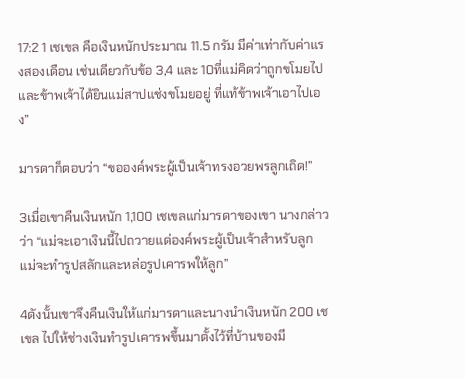17:2 1 เชเขล คือเงินหนักประมาณ 11.5 กรัม มีค่าเท่ากับค่าแรงสองเดือน เช่นเดียวกับข้อ 3,4 และ 10ที่แม่คิดว่าถูกขโมยไปและข้าพเจ้าได้ยินแม่สาปแช่งขโมยอยู่ ที่แท้ข้าพเจ้าเอาไปเอง”

มารดาก็ตอบว่า “ขอองค์พระผู้เป็นเจ้าทรงอวยพรลูกเถิด!”

3เมื่อเขาคืนเงินหนัก 1,100 เชเขลแก่มารดาของเขา นางกล่าวว่า “แม่จะเอาเงินนี้ไปถวายแด่องค์พระผู้เป็นเจ้าสำหรับลูก แม่จะทำรูปสลักและหล่อรูปเคารพให้ลูก”

4ดังนั้นเขาจึงคืนเงินให้แก่มารดาและนางนำเงินหนัก 200 เชเขล ไปให้ช่างเงินทำรูปเคารพขึ้นมาตั้งไว้ที่บ้านของมี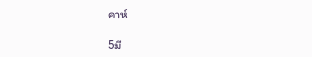คาห์

5มี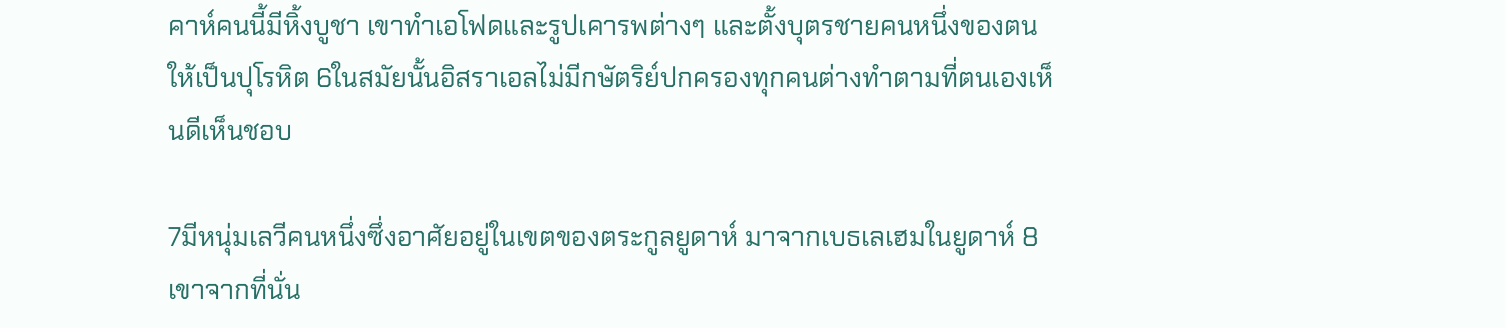คาห์คนนี้มีหิ้งบูชา เขาทำเอโฟดและรูปเคารพต่างๆ และตั้งบุตรชายคนหนึ่งของตนให้เป็นปุโรหิต 6ในสมัยนั้นอิสราเอลไม่มีกษัตริย์ปกครองทุกคนต่างทำตามที่ตนเองเห็นดีเห็นชอบ

7มีหนุ่มเลวีคนหนึ่งซึ่งอาศัยอยู่ในเขตของตระกูลยูดาห์ มาจากเบธเลเฮมในยูดาห์ 8เขาจากที่นั่น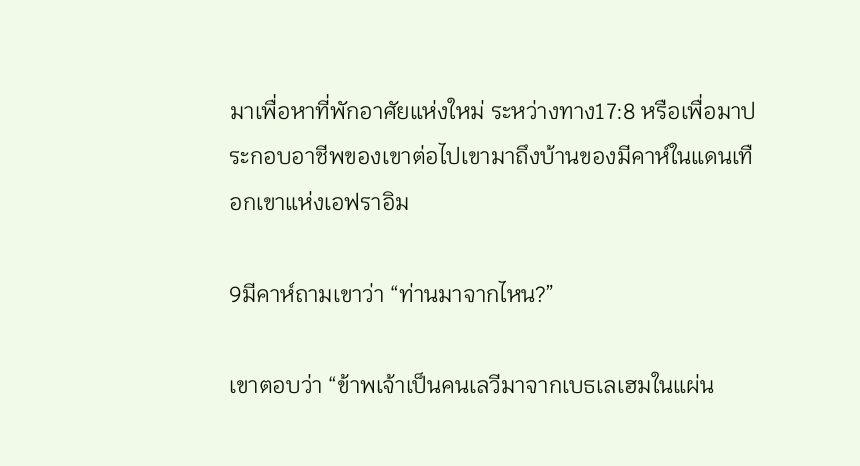มาเพื่อหาที่พักอาศัยแห่งใหม่ ระหว่างทาง17:8 หรือเพื่อมาประกอบอาชีพของเขาต่อไปเขามาถึงบ้านของมีคาห์ในแดนเทือกเขาแห่งเอฟราอิม

9มีคาห์ถามเขาว่า “ท่านมาจากไหน?”

เขาตอบว่า “ข้าพเจ้าเป็นคนเลวีมาจากเบธเลเฮมในแผ่น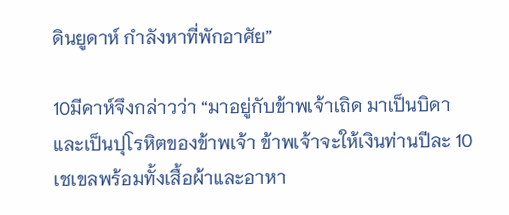ดินยูดาห์ กำลังหาที่พักอาศัย”

10มีคาห์จึงกล่าวว่า “มาอยู่กับข้าพเจ้าเถิด มาเป็นบิดาและเป็นปุโรหิตของข้าพเจ้า ข้าพเจ้าจะให้เงินท่านปีละ 10 เชเขลพร้อมทั้งเสื้อผ้าและอาหา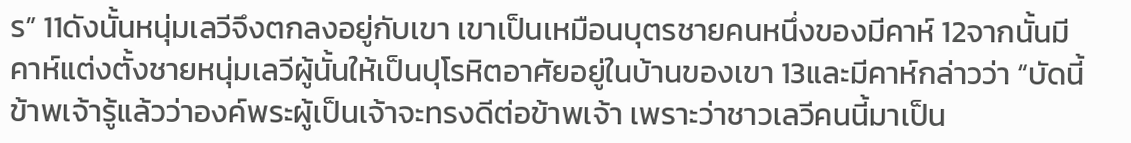ร” 11ดังนั้นหนุ่มเลวีจึงตกลงอยู่กับเขา เขาเป็นเหมือนบุตรชายคนหนึ่งของมีคาห์ 12จากนั้นมีคาห์แต่งตั้งชายหนุ่มเลวีผู้นั้นให้เป็นปุโรหิตอาศัยอยู่ในบ้านของเขา 13และมีคาห์กล่าวว่า “บัดนี้ข้าพเจ้ารู้แล้วว่าองค์พระผู้เป็นเจ้าจะทรงดีต่อข้าพเจ้า เพราะว่าชาวเลวีคนนี้มาเป็น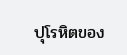ปุโรหิตของ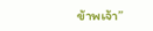ข้าพเจ้า”